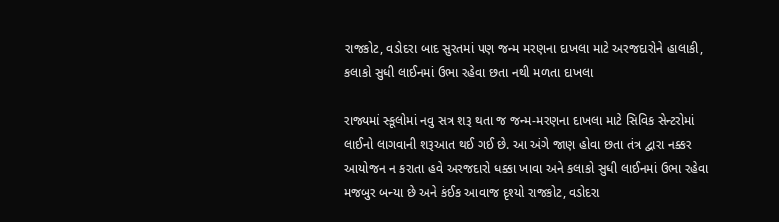રાજકોટ, વડોદરા બાદ સુરતમાં પણ જન્મ મરણના દાખલા માટે અરજદારોને હાલાકી, કલાકો સુધી લાઈનમાં ઉભા રહેવા છતા નથી મળતા દાખલા

રાજ્યમાં સ્કૂલોમાં નવુ સત્ર શરૂ થતા જ જન્મ-મરણના દાખલા માટે સિવિક સેન્ટરોમાં લાઈનો લાગવાની શરૂઆત થઈ ગઈ છે. આ અંગે જાણ હોવા છતા તંત્ર દ્વારા નક્કર આયોજન ન કરાતા હવે અરજદારો ધક્કા ખાવા અને કલાકો સુધી લાઈનમાં ઉભા રહેવા મજબુર બન્યા છે અને કંઈક આવાજ દૃશ્યો રાજકોટ, વડોદરા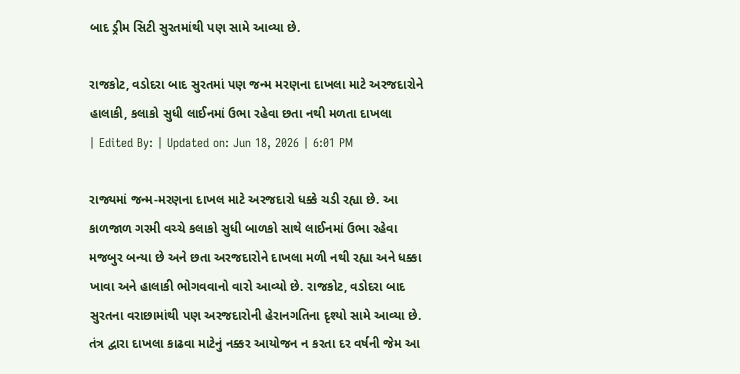બાદ ડ્રીમ સિટી સુરતમાંથી પણ સામે આવ્યા છે.

રાજકોટ, વડોદરા બાદ સુરતમાં પણ જન્મ મરણના દાખલા માટે અરજદારોને હાલાકી, કલાકો સુધી લાઈનમાં ઉભા રહેવા છતા નથી મળતા દાખલા
| Edited By: | Updated on: Jun 18, 2026 | 6:01 PM

રાજ્યમાં જન્મ-મરણના દાખલ માટે અરજદારો ધક્કે ચડી રહ્યા છે. આ કાળજાળ ગરમી વચ્ચે કલાકો સુધી બાળકો સાથે લાઈનમાં ઉભા રહેવા મજબુર બન્યા છે અને છતા અરજદારોને દાખલા મળી નથી રહ્યા અને ધક્કા ખાવા અને હાલાકી ભોગવવાનો વારો આવ્યો છે. રાજકોટ, વડોદરા બાદ સુરતના વરાછામાંથી પણ અરજદારોની હેરાનગતિના દૃશ્યો સામે આવ્યા છે. તંત્ર દ્વારા દાખલા કાઢવા માટેનું નક્કર આયોજન ન કરતા દર વર્ષની જેમ આ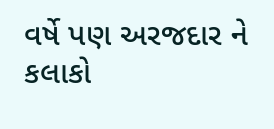વર્ષે પણ અરજદાર ને કલાકો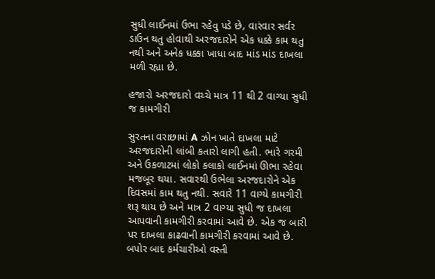સુધી લાઈનમાં ઉભા રહેવુ પડે છે, વારંવાર સર્વર ડાઉન થતુ હોવાથી અરજદારોને એક ધક્કે કામ થતુ નથી અને અનેક ધક્કા ખાધા બાદ માંડ માંડ દાખલા મળી રહ્યા છે.

હજારો અરજદારો વચ્ચે માત્ર 11 થી 2 વાગ્યા સુધી જ કામગીરી

સુરતના વરાછામાં A ઝોન ખાતે દાખલા માટે અરજદારોની લાંબી કતારો લાગી હતી. ભારે ગરમી અને ઉકળાટમાં લોકો કલાકો લાઈનમાં ઊભા રહેવા મજબૂર થયા. સવારથી ઉભેલા અરજદારોને એક દિવસમાં કામ થતુ નથી. સવારે 11 વાગ્યે કામગીરી શરૂ થાય છે અને માત્ર 2 વાગ્યા સુધી જ દાખલા આપવાની કામગીરી કરવામાં આવે છે. એક જ બારી પર દાખલા કાઢવાની કામગીરી કરવામાં આવે છે. બપોર બાદ કર્મચારીઓ વસ્તી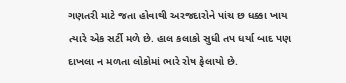ગણતરી માટે જતા હોવાથી અરજદારોને પાંચ છ ધક્કા ખાય ત્યારે એક સર્ટી મળે છે. હાલ કલાકો સુધી તપ ધર્યા બાદ પણ દાખલા ન મળતા લોકોમાં ભારે રોષ ફેલાયો છે.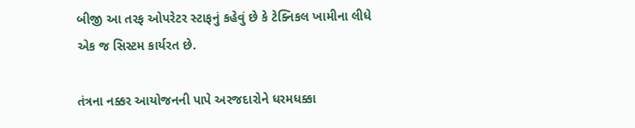બીજી આ તરફ ઓપરેટર સ્ટાફનું કહેવું છે કે ટેક્નિકલ ખામીના લીધે એક જ સિસ્ટમ કાર્યરત છે.

તંત્રના નક્કર આયોજનની પાપે અરજદારોને ધરમધક્કા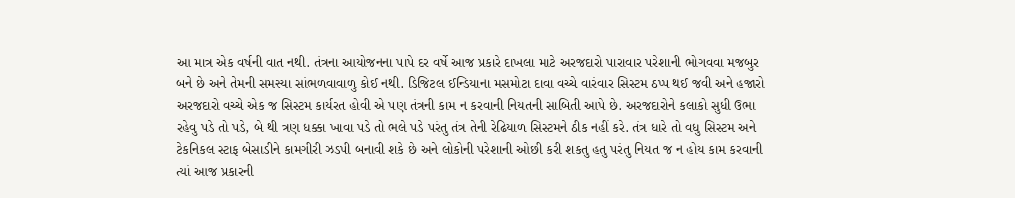આ માત્ર એક વર્ષની વાત નથી. તંત્રના આયોજનના પાપે દર વર્ષે આજ પ્રકારે દાખલા માટે અરજદારો પારાવાર પરેશાની ભોગવવા મજબુર બને છે અને તેમની સમસ્યા સાંભળવાવાળુ કોઈ નથી. ડિજિટલ ઈન્ડિયાના મસમોટા દાવા વચ્ચે વારંવાર સિસ્ટમ ઠપ્પ થઈ જવી અને હજારો અરજદારો વચ્ચે એક જ સિસ્ટમ કાર્યરત હોવી એ પણ તંત્રની કામ ન કરવાની નિયતની સાબિતી આપે છે. અરજદારોને કલાકો સુધી ઉભા રહેવુ પડે તો પડે, બે થી ત્રણ ધક્કા ખાવા પડે તો ભલે પડે પરંતુ તંત્ર તેની રેઢિયાળ સિસ્ટમને ઠીક નહીં કરે. તંત્ર ધારે તો વધુ સિસ્ટમ અને ટેકનિકલ સ્ટાફ બેસાડીને કામગીરી ઝડપી બનાવી શકે છે અને લોકોની પરેશાની ઓછી કરી શકતુ હતુ પરંતુ નિયત જ ન હોય કામ કરવાની ત્યાં આજ પ્રકારની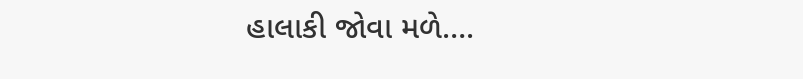હાલાકી જોવા મળે….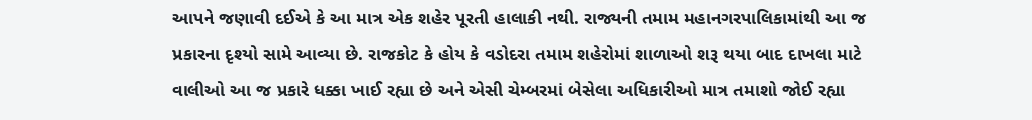આપને જણાવી દઈએ કે આ માત્ર એક શહેર પૂરતી હાલાકી નથી. રાજ્યની તમામ મહાનગરપાલિકામાંથી આ જ પ્રકારના દૃશ્યો સામે આવ્યા છે. રાજકોટ કે હોય કે વડોદરા તમામ શહેરોમાં શાળાઓ શરૂ થયા બાદ દાખલા માટે વાલીઓ આ જ પ્રકારે ધક્કા ખાઈ રહ્યા છે અને એસી ચેમ્બરમાં બેસેલા અધિકારીઓ માત્ર તમાશો જોઈ રહ્યા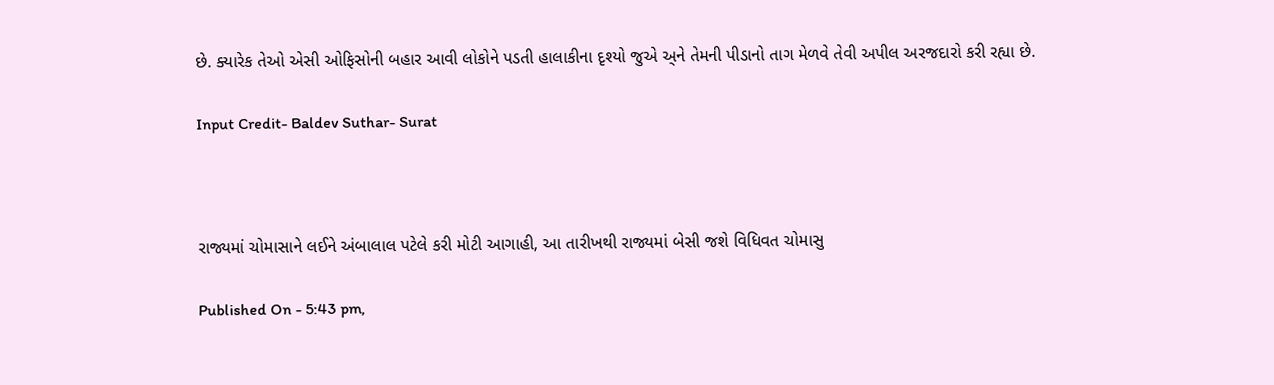છે. ક્યારેક તેઓ એસી ઓફિસોની બહાર આવી લોકોને પડતી હાલાકીના દૃશ્યો જુએ અ્ને તેમની પીડાનો તાગ મેળવે તેવી અપીલ અરજદારો કરી રહ્યા છે.

Input Credit- Baldev Suthar- Surat



રાજ્યમાં ચોમાસાને લઈને અંબાલાલ પટેલે કરી મોટી આગાહી, આ તારીખથી રાજ્યમાં બેસી જશે વિધિવત ચોમાસુ

Published On - 5:43 pm,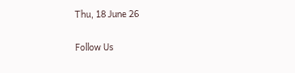Thu, 18 June 26

Follow Us